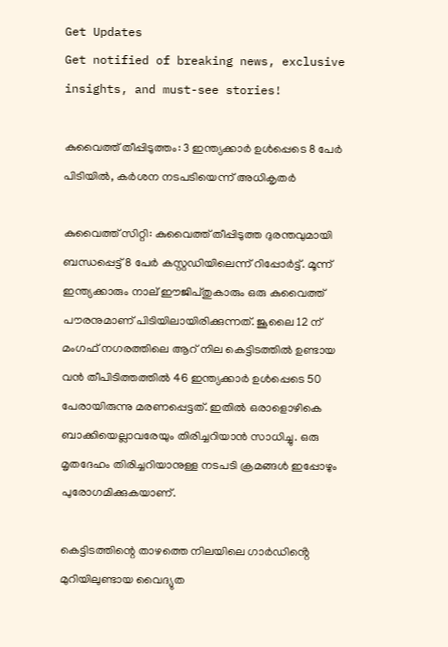Get Updates
Get notified of breaking news, exclusive insights, and must-see stories!

കുവൈത്ത് തീപ്പിടുത്തം: 3 ഇന്ത്യക്കാർ ഉള്‍പ്പെടെ 8 പേർ പിടിയില്‍, കർശന നടപടിയെന്ന് അധികൃതർ

കുവൈത്ത് സിറ്റി: കുവൈത്ത് തീപ്പിടുത്ത ദുരന്തവുമായി ബന്ധപ്പെട്ട് 8 പേർ കസ്റ്റഡിയിലെന്ന് റിപ്പോർട്ട്. മൂന്ന് ഇന്ത്യക്കാരും നാല് ഈജിപ്തുകാരും ഒരു കുവൈത്ത് പൗരനുമാണ് പിടിയിലായിരിക്കുന്നത്. ജൂലൈ 12 ന് മംഗഫ് നഗരത്തിലെ ആറ് നില കെട്ടിടത്തിൽ ഉണ്ടായ വൻ തീപിടിത്തത്തില്‍ 46 ഇന്ത്യക്കാർ ഉള്‍പ്പെടെ 50 പേരായിരുന്നു മരണപ്പെട്ടത്. ഇതില്‍ ഒരാളൊഴികെ ബാക്കിയെല്ലാവരേയും തിരിച്ചറിയാന്‍ സാധിച്ചു. ഒരു മൃതദേഹം തിരിച്ചറിയാനുള്ള നടപടി ക്രമങ്ങള്‍ ഇപ്പോഴും പുരോഗമിക്കുകയാണ്.

കെട്ടിടത്തിന്റെ താഴത്തെ നിലയിലെ ഗാർഡിൻ്റെ മുറിയിലുണ്ടായ വൈദ്യുത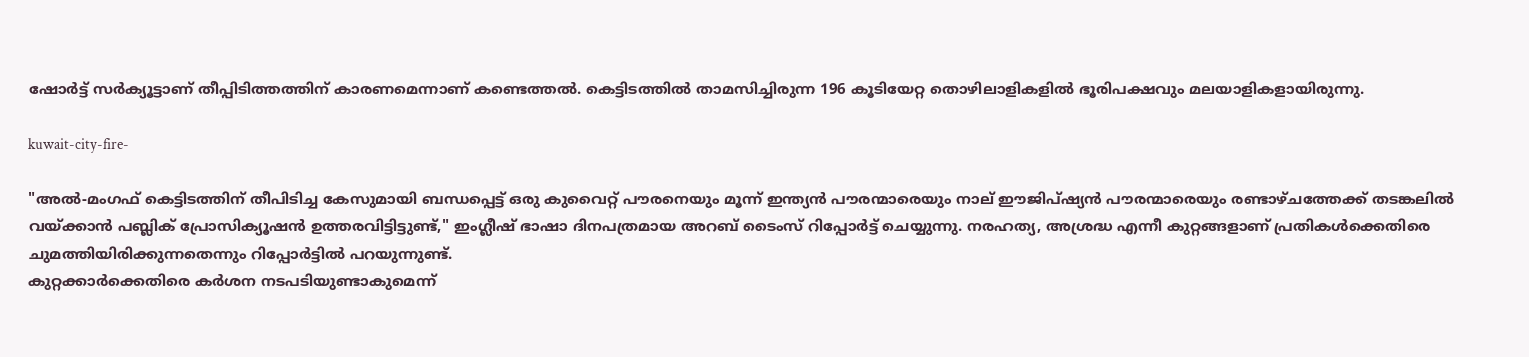ഷോർട്ട് സർക്യൂട്ടാണ് തീപ്പിടിത്തത്തിന് കാരണമെന്നാണ് കണ്ടെത്തല്‍. കെട്ടിടത്തില്‍ താമസിച്ചിരുന്ന 196 കൂടിയേറ്റ തൊഴിലാളികളില്‍ ഭൂരിപക്ഷവും മലയാളികളായിരുന്നു.

kuwait-city-fire-

"അൽ-മംഗഫ് കെട്ടിടത്തിന് തീപിടിച്ച കേസുമായി ബന്ധപ്പെട്ട് ഒരു കുവൈറ്റ് പൗരനെയും മൂന്ന് ഇന്ത്യൻ പൗരന്മാരെയും നാല് ഈജിപ്ഷ്യൻ പൗരന്മാരെയും രണ്ടാഴ്ചത്തേക്ക് തടങ്കലിൽ വയ്ക്കാൻ പബ്ലിക് പ്രോസിക്യൂഷൻ ഉത്തരവിട്ടിട്ടുണ്ട്," ഇംഗ്ലീഷ് ഭാഷാ ദിനപത്രമായ അറബ് ടൈംസ് റിപ്പോർട്ട് ചെയ്യുന്നു. നരഹത്യ, അശ്രദ്ധ എന്നീ കുറ്റങ്ങളാണ് പ്രതികൾക്കെതിരെ ചുമത്തിയിരിക്കുന്നതെന്നും റിപ്പോർട്ടില്‍ പറയുന്നുണ്ട്.
കുറ്റക്കാർക്കെതിരെ കർശന നടപടിയുണ്ടാകുമെന്ന്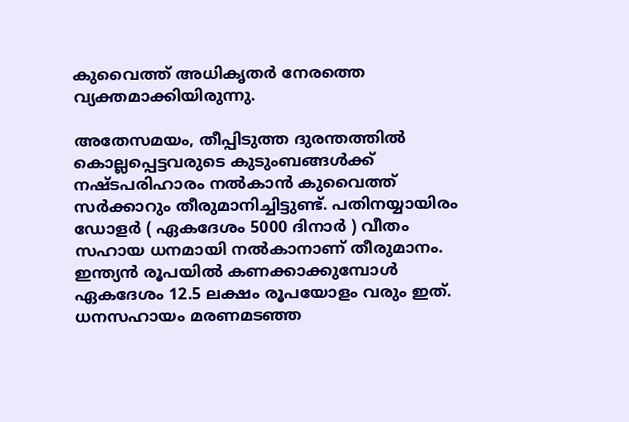കുവൈത്ത് അധികൃതർ നേരത്തെ വ്യക്തമാക്കിയിരുന്നു.

അതേസമയം, തീപ്പിടുത്ത ദുരന്തത്തില്‍ കൊല്ലപ്പെട്ടവരുടെ കുടുംബങ്ങള്‍ക്ക് നഷ്ടപരിഹാരം നല്‍കാന്‍ കുവൈത്ത് സർക്കാറും തീരുമാനിച്ചിട്ടുണ്ട്. പതിനയ്യായിരം ഡോളർ ( ഏകദേശം 5000 ദിനാർ ) വീതം സഹായ ധനമായി നൽകാനാണ് തീരുമാനം. ഇന്ത്യന്‍ രൂപയില്‍ കണക്കാക്കുമ്പോള്‍ ഏകദേശം 12.5 ലക്ഷം രൂപയോളം വരും ഇത്. ധനസഹായം മരണമടഞ്ഞ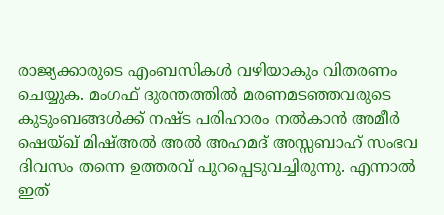രാജ്യക്കാരുടെ എംബസികൾ വഴിയാകും വിതരണം ചെയ്യുക. മംഗഫ് ദുരന്തത്തിൽ മരണമടഞ്ഞവരുടെ കുടുംബങ്ങൾക്ക് നഷ്ട പരിഹാരം നൽകാൻ അമീർ ഷെയ്ഖ് മിഷ്അൽ അൽ അഹമദ് അസ്സബാഹ് സംഭവ ദിവസം തന്നെ ഉത്തരവ് പുറപ്പെടുവച്ചിരുന്നു. എന്നാൽ ഇത്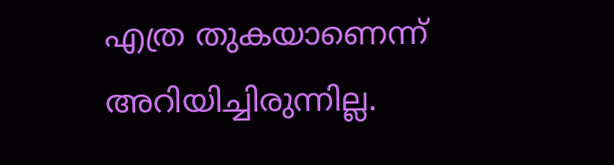എത്ര തുകയാണെന്ന് അറിയിച്ചിരുന്നില്ല.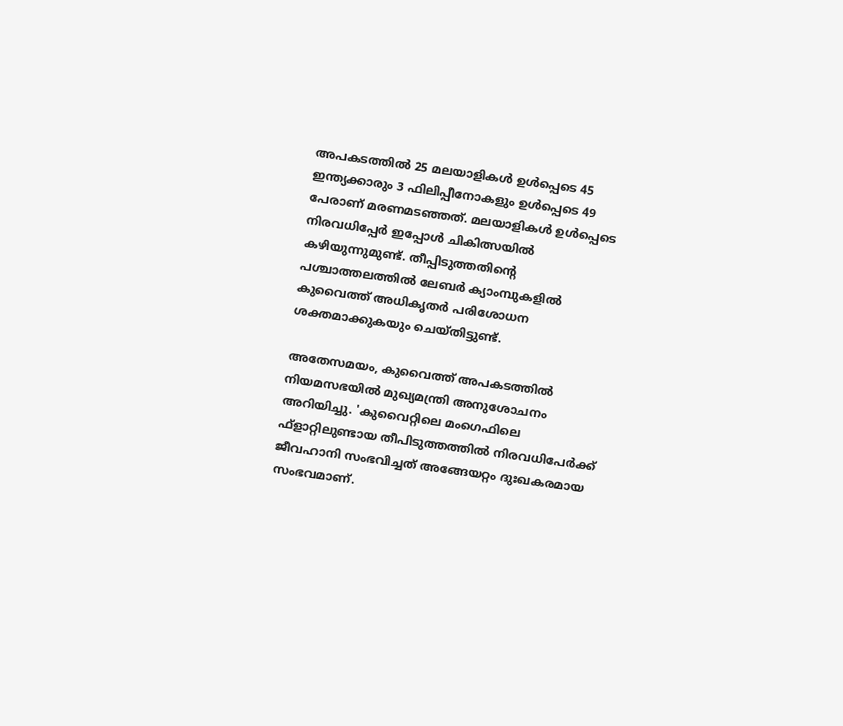അപകടത്തിൽ 25 മലയാളികൾ ഉൾപ്പെടെ 45 ഇന്ത്യക്കാരും 3 ഫിലിപ്പീനോകളും ഉൾപ്പെടെ 49 പേരാണ് മരണമടഞ്ഞത്. മലയാളികള്‍ ഉള്‍പ്പെടെ നിരവധിപ്പേർ ഇപ്പോള്‍ ചികിത്സയില്‍ കഴിയുന്നുമുണ്ട്. തീപ്പിടുത്തതിന്റെ പശ്ചാത്തലത്തില്‍ ലേബർ ക്യാംമ്പുകളില്‍ കുവൈത്ത് അധികൃതർ പരിശോധന ശക്തമാക്കുകയും ചെയ്തിട്ടുണ്ട്.

അതേസമയം, കുവൈത്ത് അപകടത്തില്‍ നിയമസഭയില്‍ മുഖ്യമന്ത്രി അനുശോചനം അറിയിച്ചു. 'കുവൈറ്റിലെ മംഗെഫിലെ ഫ്ളാറ്റിലുണ്ടായ തീപിടുത്തത്തില്‍ നിരവധിപേര്‍ക്ക് ജീവഹാനി സംഭവിച്ചത് അങ്ങേയറ്റം ദുഃഖകരമായ സംഭവമാണ്.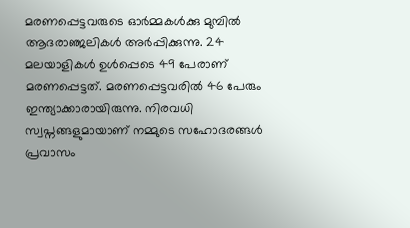മരണപ്പെട്ടവരുടെ ഓര്‍മ്മകള്‍ക്കു മുമ്പില്‍ ആദരാഞ്ജലികള്‍ അര്‍പ്പിക്കുന്നു. 24 മലയാളികള്‍ ഉള്‍പ്പെടെ 49 പേരാണ് മരണപ്പെട്ടത്. മരണപ്പെട്ടവരില്‍ 46 പേരും ഇന്ത്യാക്കാരായിരുന്നു. നിരവധി സ്വപ്നങ്ങളുമായാണ് നമ്മുടെ സഹോദരങ്ങള്‍ പ്രവാസം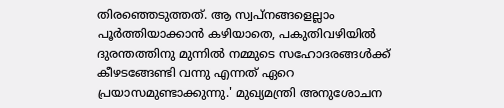തിരഞ്ഞെടുത്തത്. ആ സ്വപ്നങ്ങളെല്ലാം പൂര്‍ത്തിയാക്കാന്‍ കഴിയാതെ, പകുതിവഴിയില്‍ ദുരന്തത്തിനു മുന്നില്‍ നമ്മുടെ സഹോദരങ്ങള്‍ക്ക് കീഴടങ്ങേണ്ടി വന്നു എന്നത് ഏറെ പ്രയാസമുണ്ടാക്കുന്നു.' മുഖ്യമന്ത്രി അനുശോചന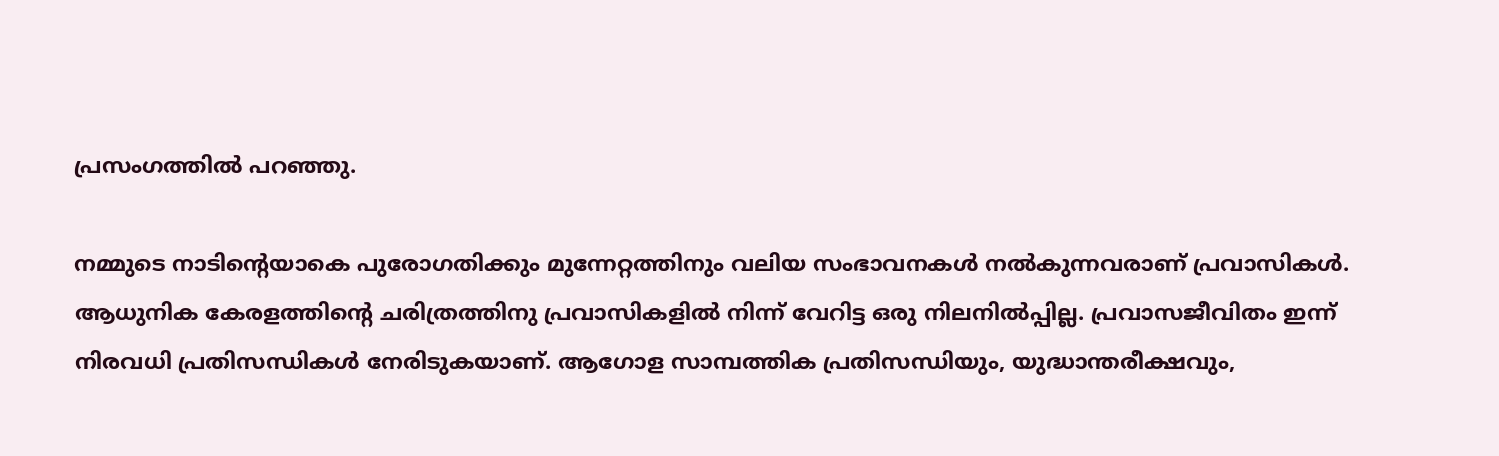പ്രസംഗത്തില്‍ പറഞ്ഞു.

നമ്മുടെ നാടിന്റെയാകെ പുരോഗതിക്കും മുന്നേറ്റത്തിനും വലിയ സംഭാവനകള്‍ നല്‍കുന്നവരാണ് പ്രവാസികള്‍. ആധുനിക കേരളത്തിന്റെ ചരിത്രത്തിനു പ്രവാസികളില്‍ നിന്ന് വേറിട്ട ഒരു നിലനില്‍പ്പില്ല. പ്രവാസജീവിതം ഇന്ന് നിരവധി പ്രതിസന്ധികള്‍ നേരിടുകയാണ്. ആഗോള സാമ്പത്തിക പ്രതിസന്ധിയും, യുദ്ധാന്തരീക്ഷവും,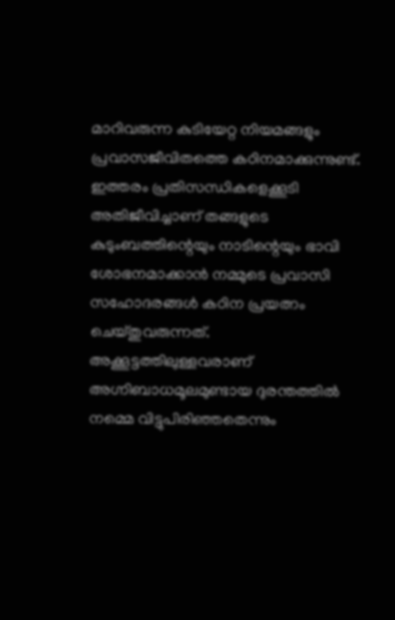മാറിവരുന്ന കുടിയേറ്റ നിയമങ്ങളും പ്രവാസജീവിതത്തെ കഠിനമാക്കുന്നുണ്ട്. ഇത്തരം പ്രതിസന്ധികളെക്കൂടി അതിജീവിച്ചാണ് തങ്ങളുടെ കുടുംബത്തിന്റെയും നാടിന്റെയും ഭാവി ശോഭനമാക്കാന്‍ നമ്മുടെ പ്രവാസി സഹോദരങ്ങള്‍ കഠിന പ്രയത്നം ചെയ്തുവരുന്നത്. അക്കൂട്ടത്തിലുള്ളവരാണ് അഗ്നിബാധമൂലമുണ്ടായ ദുരന്തത്തില്‍ നമ്മെ വിട്ടുപിരിഞ്ഞതെന്നും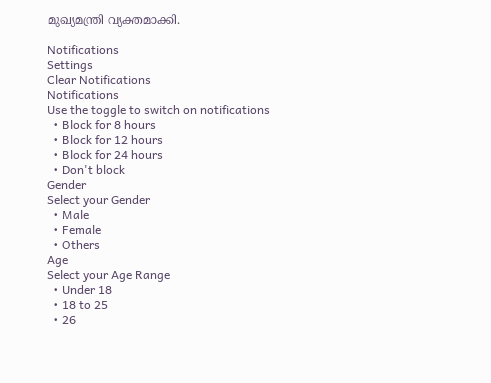മുഖ്യമന്ത്രി വ്യക്തമാക്കി.

Notifications
Settings
Clear Notifications
Notifications
Use the toggle to switch on notifications
  • Block for 8 hours
  • Block for 12 hours
  • Block for 24 hours
  • Don't block
Gender
Select your Gender
  • Male
  • Female
  • Others
Age
Select your Age Range
  • Under 18
  • 18 to 25
  • 26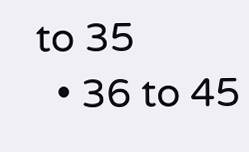to 35
  • 36 to 45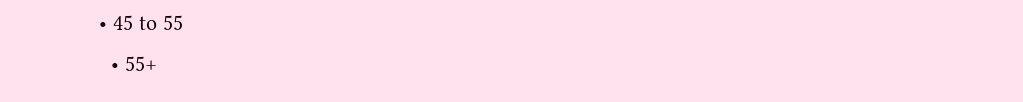• 45 to 55
  • 55+